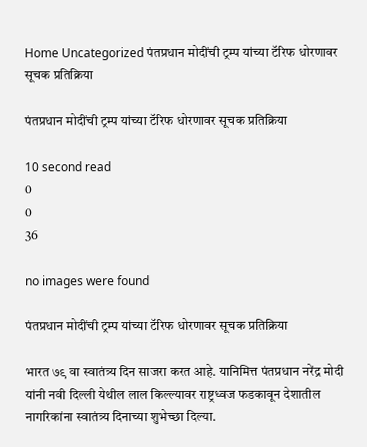Home Uncategorized पंतप्रधान मोदींची ट्रम्प यांच्या टॅरिफ धोरणावर सूचक प्रतिक्रिया

पंतप्रधान मोदींची ट्रम्प यांच्या टॅरिफ धोरणावर सूचक प्रतिक्रिया

10 second read
0
0
36

no images were found

पंतप्रधान मोदींची ट्रम्प यांच्या टॅरिफ धोरणावर सूचक प्रतिक्रिया

भारत ७९ वा स्वातंत्र्य दिन साजरा करत आहे. यानिमित्त पंतप्रधान नरेंद्र मोदी यांनी नवी दिल्ली येथील लाल किल्ल्यावर राष्ट्रध्वज फडकावून देशातील नागरिकांना स्वातंत्र्य दिनाच्या शुभेच्छा दिल्या.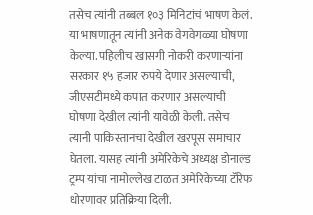तसेच त्यांनी तब्बल १०३ मिनिटांचं भाषण केलं. या भाषणातून त्यांनी अनेक वेगवेगळ्या घोषणा केल्या. पहिलीच खासगी नोकरी करणाऱ्यांना सरकार १५ हजार रुपये देणार असल्याची, जीएसटीमध्ये कपात करणार असल्याची घोषणा देखील त्यांनी यावेळी केली. तसेच त्यानी पाकिस्तानचा देखील खरपूस समाचार घेतला. यासह त्यांनी अमेरिकेचे अध्यक्ष डोनाल्ड ट्रम्प यांचा नामोल्लेख टाळत अमेरिकेच्या टॅरिफ धोरणावर प्रतिक्रिया दिली.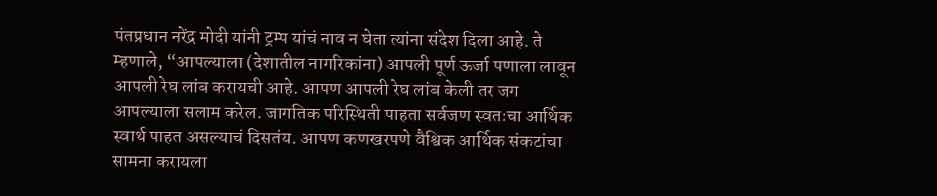पंतप्रधान नरेंद्र मोदी यांनी ट्रम्प यांचं नाव न घेता त्यांना संदेश दिला आहे. ते म्हणाले, “आपल्याला (देशातील नागरिकांना) आपली पूर्ण ऊर्जा पणाला लावून आपली रेघ लांब करायची आहे. आपण आपली रेघ लांब केली तर जग आपल्याला सलाम करेल. जागतिक परिस्थिती पाहता सर्वजण स्वतःचा आर्थिक स्वार्थ पाहत असल्याचं दिसतंय. आपण कणखरपणे वैश्विक आर्थिक संकटांचा सामना करायला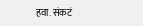हवा. संकटं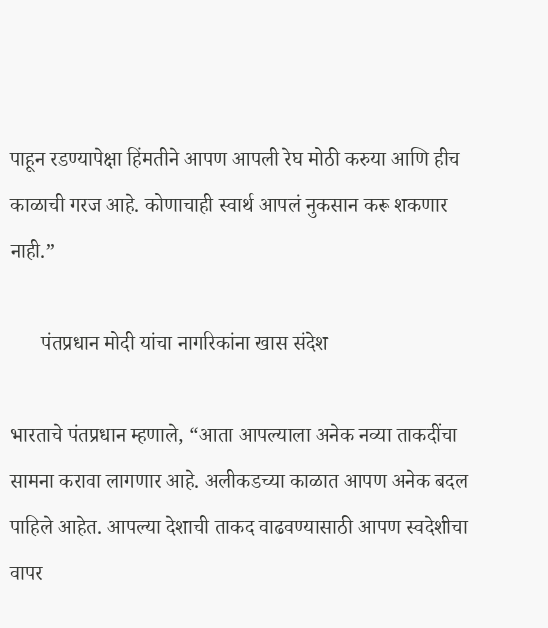पाहून रडण्यापेक्षा हिंमतीने आपण आपली रेघ मोठी करुया आणि हीच काळाची गरज आहे. कोणाचाही स्वार्थ आपलं नुकसान करू शकणार नाही.”

      पंतप्रधान मोदी यांचा नागरिकांना खास संदेश

भारताचे पंतप्रधान म्हणाले, “आता आपल्याला अनेक नव्या ताकदींचा सामना करावा लागणार आहे. अलीकडच्या काळात आपण अनेक बदल पाहिले आहेत. आपल्या देशाची ताकद वाढवण्यासाठी आपण स्वदेशीचा वापर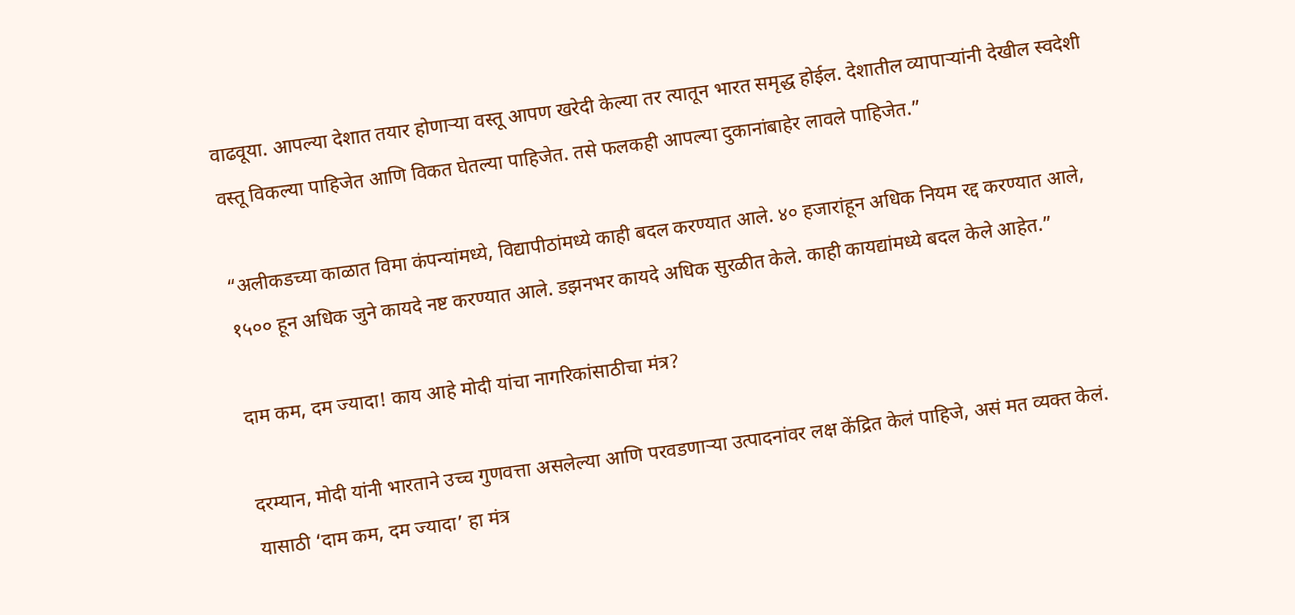वाढवूया. आपल्या देशात तयार होणाऱ्या वस्तू आपण खरेदी केल्या तर त्यातून भारत समृद्ध होईल. देशातील व्यापाऱ्यांनी देखील स्वदेशी वस्तू विकल्या पाहिजेत आणि विकत घेतल्या पाहिजेत. तसे फलकही आपल्या दुकानांबाहेर लावले पाहिजेत.”

“अलीकडच्या काळात विमा कंपन्यांमध्ये, विद्यापीठांमध्ये काही बदल करण्यात आले. ४० हजारांहून अधिक नियम रद्द करण्यात आले, १५०० हून अधिक जुने कायदे नष्ट करण्यात आले. डझनभर कायदे अधिक सुरळीत केले. काही कायद्यांमध्ये बदल केले आहेत.”

दाम कम, दम ज्यादा! काय आहे मोदी यांचा नागरिकांसाठीचा मंत्र?

दरम्यान, मोदी यांनी भारताने उच्च गुणवत्ता असलेल्या आणि परवडणाऱ्या उत्पादनांवर लक्ष केंद्रित केलं पाहिजे, असं मत व्यक्त केलं. यासाठी ‘दाम कम, दम ज्यादा’ हा मंत्र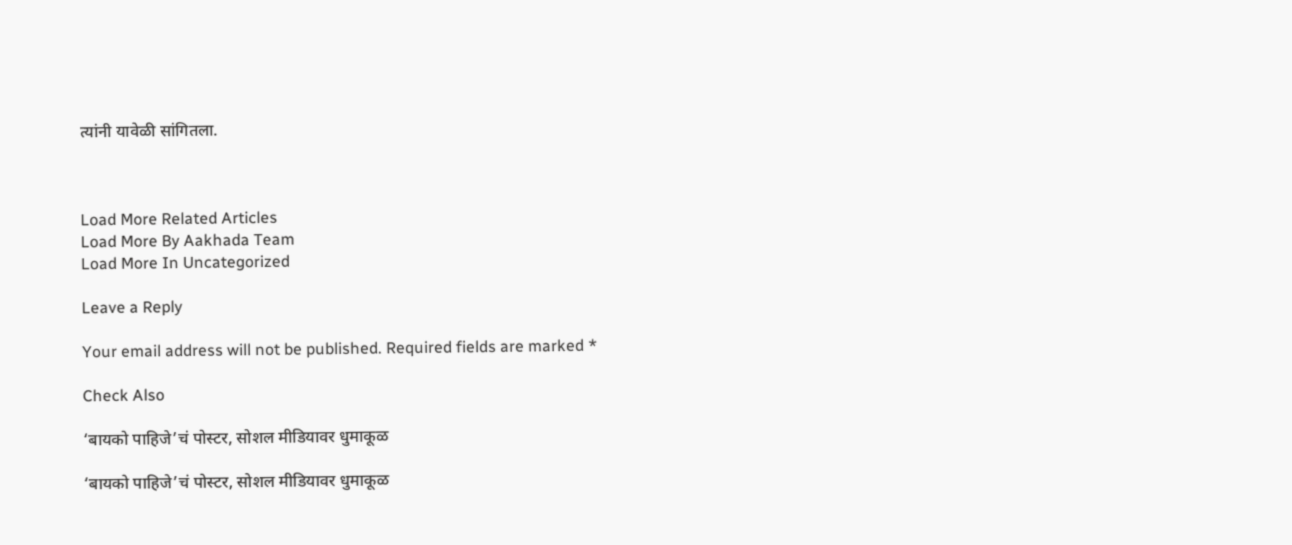त्यांनी यावेळी सांगितला.



Load More Related Articles
Load More By Aakhada Team
Load More In Uncategorized

Leave a Reply

Your email address will not be published. Required fields are marked *

Check Also

‘बायको पाहिजे’चं पोस्टर, सोशल मीडियावर धुमाकूळ

‘बायको पाहिजे’चं पोस्टर, सोशल मीडियावर धुमाकूळ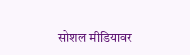सोशल मीडियावर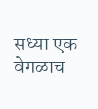सध्या एक वेगळाच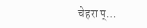चेहरा प्…